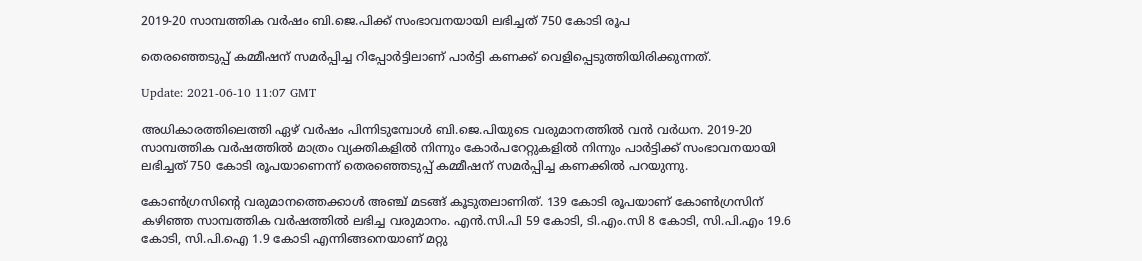2019-20 സാമ്പത്തിക വര്‍ഷം ബി.ജെ.പിക്ക് സംഭാവനയായി ലഭിച്ചത് 750 കോടി രൂപ

തെരഞ്ഞെടുപ്പ് കമ്മീഷന് സമര്‍പ്പിച്ച റിപ്പോര്‍ട്ടിലാണ് പാര്‍ട്ടി കണക്ക് വെളിപ്പെടുത്തിയിരിക്കുന്നത്.

Update: 2021-06-10 11:07 GMT

അധികാരത്തിലെത്തി ഏഴ് വര്‍ഷം പിന്നിടുമ്പോള്‍ ബി.ജെ.പിയുടെ വരുമാനത്തില്‍ വന്‍ വര്‍ധന. 2019-20 സാമ്പത്തിക വര്‍ഷത്തില്‍ മാത്രം വ്യക്തികളില്‍ നിന്നും കോര്‍പറേറ്റുകളില്‍ നിന്നും പാര്‍ട്ടിക്ക് സംഭാവനയായി ലഭിച്ചത് 750 കോടി രൂപയാണെന്ന് തെരഞ്ഞെടുപ്പ് കമ്മീഷന് സമര്‍പ്പിച്ച കണക്കില്‍ പറയുന്നു.

കോണ്‍ഗ്രസിന്റെ വരുമാനത്തെക്കാള്‍ അഞ്ച് മടങ്ങ് കൂടുതലാണിത്. 139 കോടി രൂപയാണ് കോണ്‍ഗ്രസിന് കഴിഞ്ഞ സാമ്പത്തിക വര്‍ഷത്തില്‍ ലഭിച്ച വരുമാനം. എന്‍.സി.പി 59 കോടി, ടി.എം.സി 8 കോടി, സി.പി.എം 19.6 കോടി, സി.പി.ഐ 1.9 കോടി എന്നിങ്ങനെയാണ് മറ്റു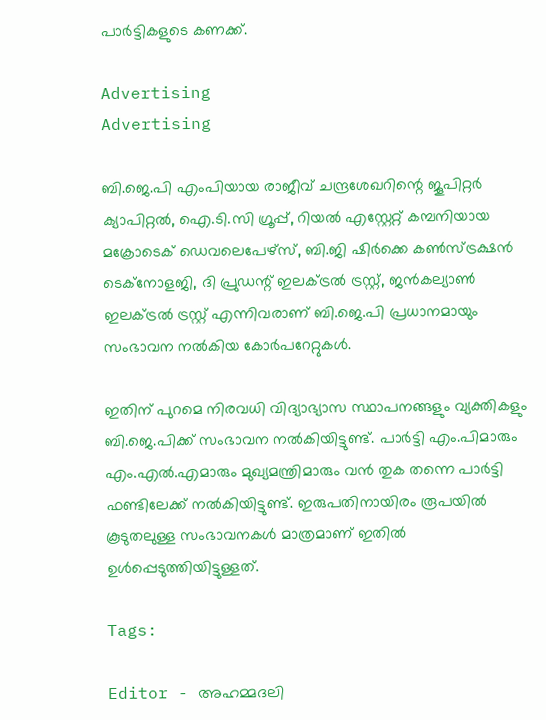പാര്‍ട്ടികളുടെ കണക്ക്.

Advertising
Advertising

ബി.ജെ.പി എംപിയായ രാജീവ് ചന്ദ്രശേഖറിന്റെ ജൂപിറ്റര്‍ ക്യാപിറ്റല്‍, ഐ.ടി.സി ഗ്രൂപ്പ്, റിയല്‍ എസ്റ്റേറ്റ് കമ്പനിയായ മക്രോടെക് ഡെവലെപേഴ്‌സ്, ബി.ജി ഷിര്‍ക്കെ കണ്‍സ്ട്രക്ഷന്‍ ടെക്‌നോളജി, ദി പ്രുഡന്റ് ഇലക്ട്രല്‍ ട്രസ്റ്റ്, ജന്‍കല്യാണ്‍ ഇലക്ട്രല്‍ ട്രസ്റ്റ് എന്നിവരാണ് ബി.ജെ.പി പ്രധാനമായും സംഭാവന നല്‍കിയ കോര്‍പറേറ്റുകള്‍.

ഇതിന് പുറമെ നിരവധി വിദ്യാഭ്യാസ സ്ഥാപനങ്ങളും വ്യക്തികളും ബി.ജെ.പിക്ക് സംഭാവന നല്‍കിയിട്ടുണ്ട്. പാര്‍ട്ടി എം.പിമാരും എം.എല്‍.എമാരും മുഖ്യമന്ത്രിമാരും വന്‍ തുക തന്നെ പാര്‍ട്ടി ഫണ്ടിലേക്ക് നല്‍കിയിട്ടുണ്ട്. ഇരുപതിനായിരം രൂപയില്‍ കൂടുതലുള്ള സംഭാവനകള്‍ മാത്രമാണ് ഇതില്‍ ഉള്‍പ്പെടുത്തിയിട്ടുള്ളത്.

Tags:

Editor - അഹമ്മദലി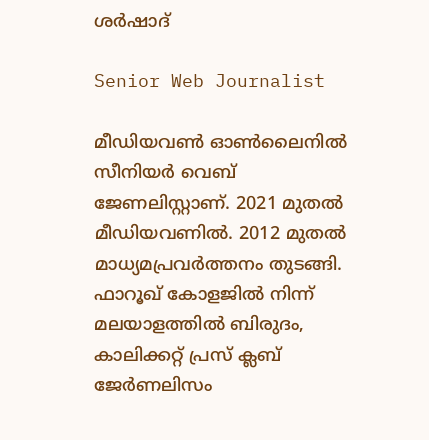ശര്‍ഷാദ്

Senior Web Journalist

മീഡിയവൺ ഓൺലൈനിൽ സീനിയർ വെബ് ജേണലിസ്റ്റാണ്. 2021 മുതൽ മീഡിയവണിൽ. 2012 മുതൽ മാധ്യമപ്രവർത്തനം തുടങ്ങി. ഫാറൂഖ് കോളജിൽ നിന്ന് മലയാളത്തിൽ ബിരുദം, കാലിക്കറ്റ് പ്രസ് ക്ലബ് ജേർണലിസം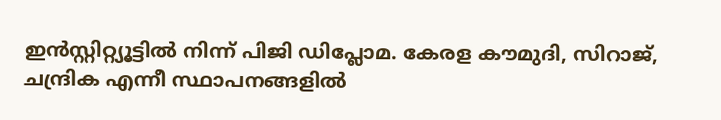ഇൻസ്റ്റിറ്റ്യൂട്ടിൽ നിന്ന് പിജി ഡിപ്ലോമ. കേരള കൗമുദി, സിറാജ്, ചന്ദ്രിക എന്നീ സ്ഥാപനങ്ങളിൽ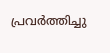പ്രവർത്തിച്ചു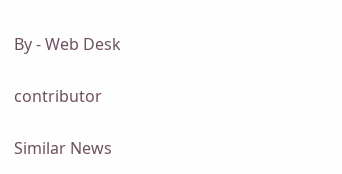By - Web Desk

contributor

Similar News